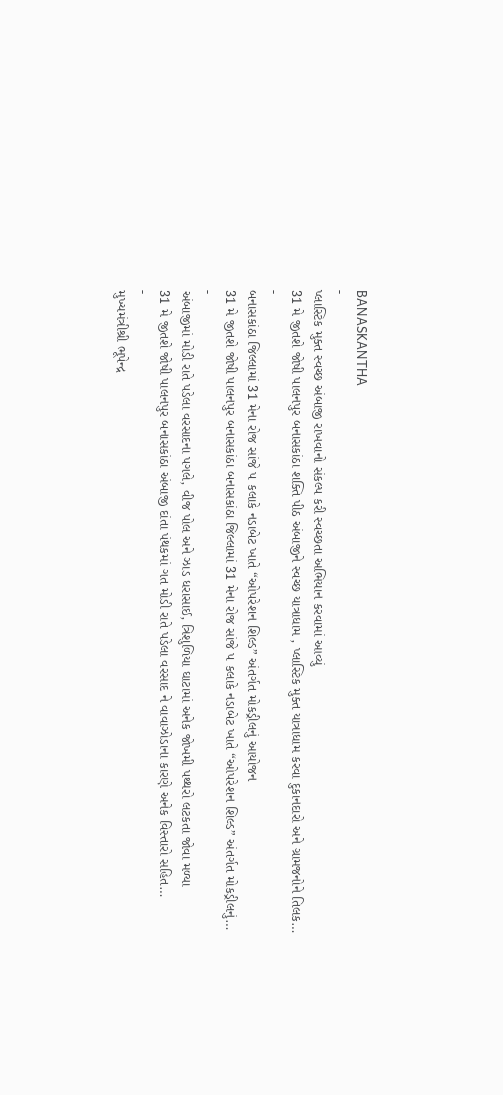BANASKANTHA
-
પ્લાસ્ટિક મુક્ત સ્વચ્છ અંબાજી રાખવાનો સંકલ્પ કરી સ્વચ્છતા અભિયાન કરવામાં આવ્યું
31 મે જીતશે જોષી પાલનપુર બનાસકાંઠા શક્તિ પીઠ અંબાજીને સ્વચ્છ યાત્રાધામ , પ્લાસ્ટિક મુક્ત યાત્રાધામ કરવા દુકાનદારો અને ગ્રામજનોને તિલક…
-
બનાસકાંઠા જિલ્લામાં 31 મેના રોજ સાંજે ૫ કલાકે નડાબેટ ખાતે “ઓપરેશન શિલ્ડ” અંતર્ગત મોકડ્રીલનું આયોજન
31 મે જીતશે જોષી પાલનપુર બનાસકાંઠા બનાસકાંઠા જિલ્લામાં 31 મેના રોજ સાંજે ૫ કલાકે નડાબેટ ખાતે “ઓપરેશન શિલ્ડ” અંતર્ગત મોકડ્રીલનું…
-
અંબાજીમાં મોડી રાતે પડેલા વરસાદના પગલે, વીજ પોલ અને ઝાડ ધરાસાઈ, ત્રિશુળિયા ઘાટામાં અનેક જોખમી પથ્થરો લટકતા જોવા મળ્યા
31 મે જીતશે જોષી પાલનપુર બનાસકાંઠા અંબાજી દાંતા પંથકમાં ગત મોડી રાતે પડેલા વરસાદ ને વાવાઝોડાના કારણે અનેક વિસ્તારો સહિત…
-
મુખ્યમંત્રીશ્રી ભૂપેન્દ્ર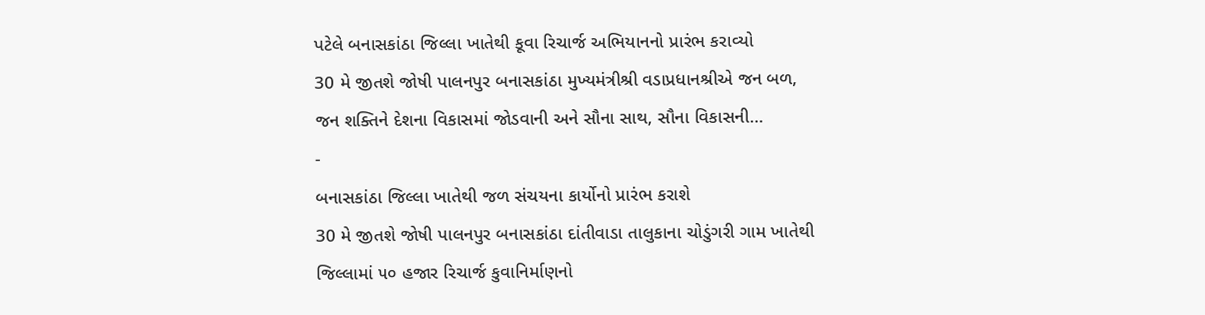પટેલે બનાસકાંઠા જિલ્લા ખાતેથી કૂવા રિચાર્જ અભિયાનનો પ્રારંભ કરાવ્યો
30 મે જીતશે જોષી પાલનપુર બનાસકાંઠા મુખ્યમંત્રીશ્રી વડાપ્રધાનશ્રીએ જન બળ, જન શક્તિને દેશના વિકાસમાં જોડવાની અને સૌના સાથ, સૌના વિકાસની…
-
બનાસકાંઠા જિલ્લા ખાતેથી જળ સંચયના કાર્યોનો પ્રારંભ કરાશે
30 મે જીતશે જોષી પાલનપુર બનાસકાંઠા દાંતીવાડા તાલુકાના ચોડુંગરી ગામ ખાતેથી જિલ્લામાં ૫૦ હજાર રિચાર્જ કુવાનિર્માણનો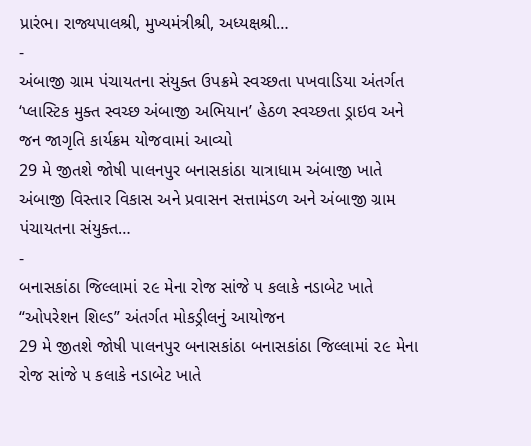પ્રારંભ। રાજ્યપાલશ્રી, મુખ્યમંત્રીશ્રી, અધ્યક્ષશ્રી…
-
અંબાજી ગ્રામ પંચાયતના સંયુક્ત ઉપક્રમે સ્વચ્છતા પખવાડિયા અંતર્ગત ‘પ્લાસ્ટિક મુક્ત સ્વચ્છ અંબાજી અભિયાન’ હેઠળ સ્વચ્છતા ડ્રાઇવ અને જન જાગૃતિ કાર્યક્રમ યોજવામાં આવ્યો
29 મે જીતશે જોષી પાલનપુર બનાસકાંઠા યાત્રાધામ અંબાજી ખાતે અંબાજી વિસ્તાર વિકાસ અને પ્રવાસન સત્તામંડળ અને અંબાજી ગ્રામ પંચાયતના સંયુક્ત…
-
બનાસકાંઠા જિલ્લામાં ૨૯ મેના રોજ સાંજે ૫ કલાકે નડાબેટ ખાતે “ઓપરેશન શિલ્ડ” અંતર્ગત મોકડ્રીલનું આયોજન
29 મે જીતશે જોષી પાલનપુર બનાસકાંઠા બનાસકાંઠા જિલ્લામાં ૨૯ મેના રોજ સાંજે ૫ કલાકે નડાબેટ ખાતે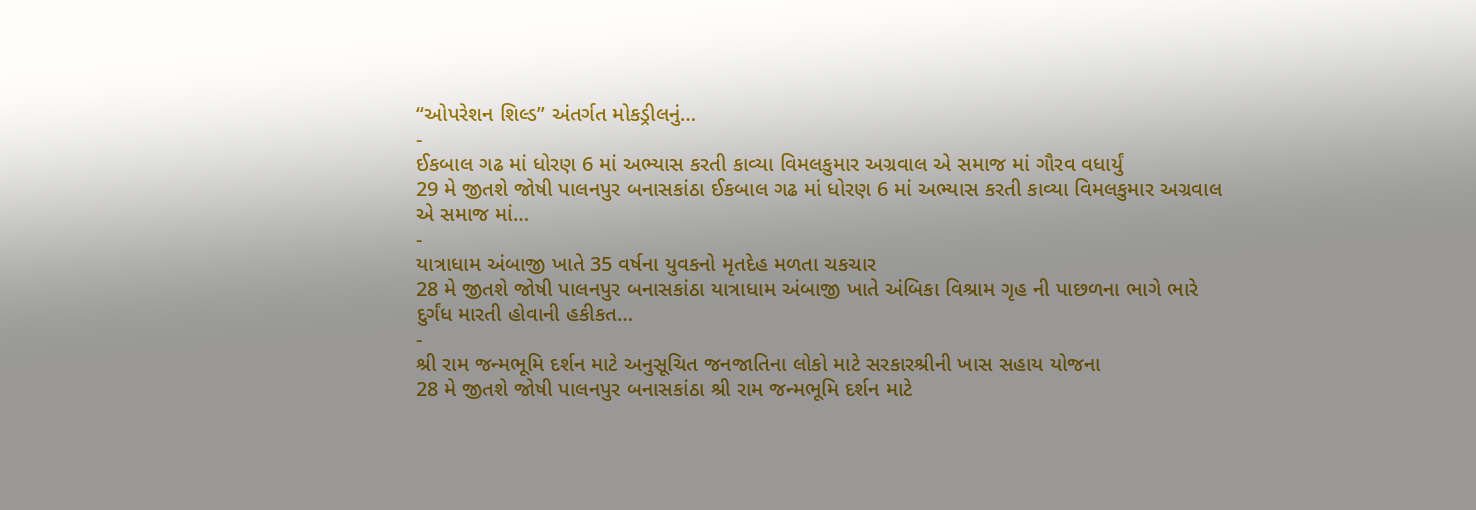“ઓપરેશન શિલ્ડ” અંતર્ગત મોકડ્રીલનું…
-
ઈકબાલ ગઢ માં ધોરણ 6 માં અભ્યાસ કરતી કાવ્યા વિમલકુમાર અગ્રવાલ એ સમાજ માં ગૌરવ વધાર્યું
29 મે જીતશે જોષી પાલનપુર બનાસકાંઠા ઈકબાલ ગઢ માં ધોરણ 6 માં અભ્યાસ કરતી કાવ્યા વિમલકુમાર અગ્રવાલ એ સમાજ માં…
-
યાત્રાધામ અંબાજી ખાતે 35 વર્ષના યુવકનો મૃતદેહ મળતા ચકચાર
28 મે જીતશે જોષી પાલનપુર બનાસકાંઠા યાત્રાધામ અંબાજી ખાતે અંબિકા વિશ્રામ ગૃહ ની પાછળના ભાગે ભારે દુર્ગંધ મારતી હોવાની હકીકત…
-
શ્રી રામ જન્મભૂમિ દર્શન માટે અનુસૂચિત જનજાતિના લોકો માટે સરકારશ્રીની ખાસ સહાય યોજના
28 મે જીતશે જોષી પાલનપુર બનાસકાંઠા શ્રી રામ જન્મભૂમિ દર્શન માટે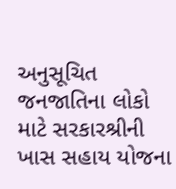અનુસૂચિત જનજાતિના લોકો માટે સરકારશ્રીની ખાસ સહાય યોજના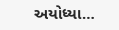અયોધ્યા…